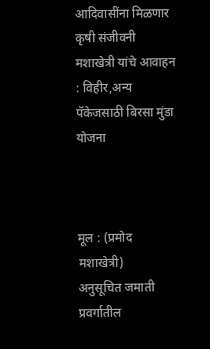आदिवासींना मिळणार कृषी संजीवनी मशाखेत्री यांचे आवाहन : विहीर,अन्य पॅकेजसाठी बिरसा मुंडा योजना



मूल : (प्रमोद मशाखेत्री)
अनुसूचित जमाती प्रवर्गातील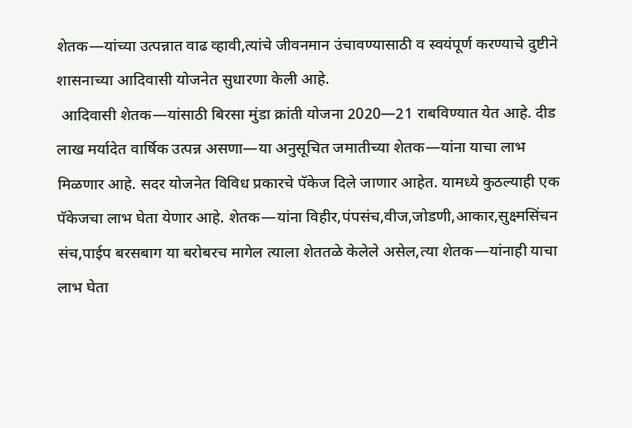शेतक—यांच्या उत्पन्नात वाढ व्हावी,त्यांचे जीवनमान उंचावण्यासाठी व स्वयंपूर्ण करण्याचे दुष्टीने शासनाच्या आदिवासी योजनेत सुधारणा केली आहे.
 आदिवासी शेतक—यांसाठी बिरसा मुंडा क्रांती योजना 2020—21 राबविण्यात येत आहे. दीड लाख मर्यादेत वार्षिक उत्पन्न असणा—या अनुसूचित जमातीच्या शेतक—यांना याचा लाभ मिळणार आहे. सदर योजनेत विविध प्रकारचे पॅकेज दिले जाणार आहेत. यामध्ये कुठल्याही एक पॅकेजचा लाभ घेता येणार आहे. शेतक—यांना विहीर,पंपसंच,वीज,जोडणी,आकार,सुक्ष्मसिंचन संच,पाईप बरसबाग या बरोबरच मागेल त्याला शेततळे केलेले असेल,त्या शेतक—यांनाही याचा लाभ घेता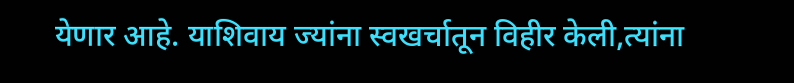येणार आहे. याशिवाय ज्यांना स्वखर्चातून विहीर केली,त्यांना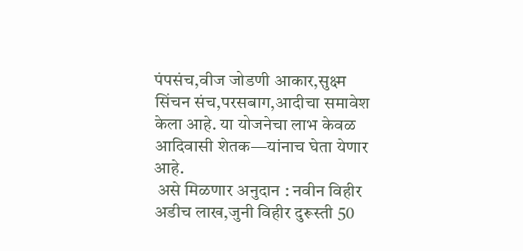पंपसंच,वीज जोडणी आकार,सुक्ष्म सिंचन संच,परसबाग,आदीचा समावेश केला आहे. या योजनेचा लाभ केवळ आदिवासी शेतक—यांनाच घेता येणार आहे.
 असे मिळणार अनुदान : नवीन विहीर अडीच लाख,जुनी विहीर दुरूस्ती 50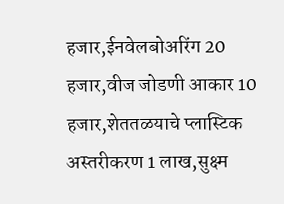हजार,ईनवेलबोअरिंग 20 हजार,वीज जोडणी आकार 10 हजार,शेततळयाचे प्लास्टिक अस्तरीकरण 1 लाख,सुक्ष्म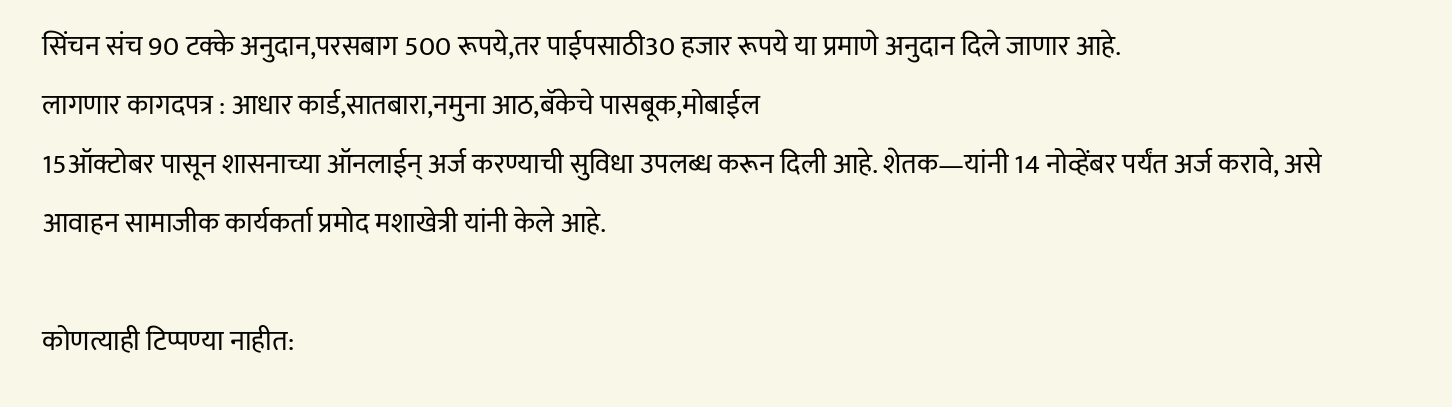सिंचन संच 90 टक्के अनुदान,परसबाग 500 रूपये,तर पाईपसाठी30 हजार रूपये या प्रमाणे अनुदान दिले जाणार आहे.
लागणार कागदपत्र : आधार कार्ड,सातबारा,नमुना आठ,बॅकेचे पासबूक,मोबाईल
15ऑक्टोबर पासून शासनाच्या ऑनलाईन् अर्ज करण्याची सुविधा उपलब्ध करून दिली आहे. शेतक—यांनी 14 नोव्हेंबर पर्यंत अर्ज करावे, असे आवाहन सामाजीक कार्यकर्ता प्रमोद मशाखेत्री यांनी केले आहे.

कोणत्याही टिप्पण्‍या नाहीत: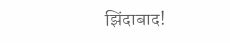झिंदाबाद!